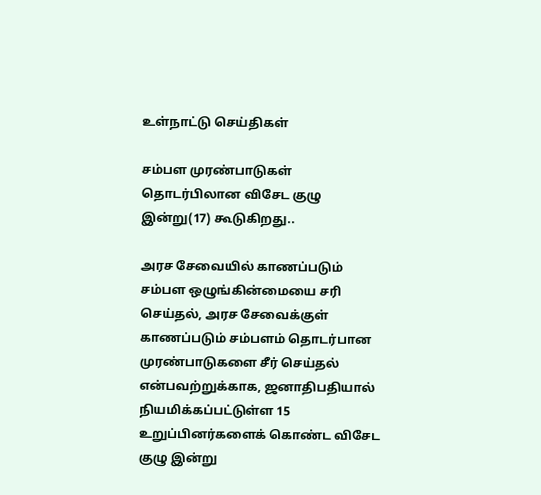உள்நாட்டு செய்திகள்

சம்பள முரண்பாடுகள் தொடர்பிலான விசேட குழு இன்று(17) கூடுகிறது..

அரச சேவையில் காணப்படும் சம்பள ஒழுங்கின்மையை சரி செய்தல், அரச சேவைக்குள் காணப்படும் சம்பளம் தொடர்பான முரண்பாடுகளை சீர் செய்தல் என்பவற்றுக்காக, ஜனாதிபதியால் நியமிக்கப்பட்டுள்ள 15 உறுப்பினர்களைக் கொண்ட விசேட குழு இன்று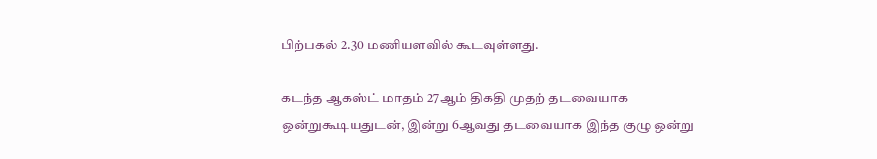பிற்பகல் 2.30 மணியளவில் கூடவுள்ளது.

கடந்த ஆகஸ்ட் மாதம் 27ஆம் திகதி முதற் தடவையாக ஒன்றுகூடியதுடன், இன்று 6ஆவது தடவையாக இந்த குழு ஒன்று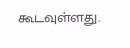கூடவுள்ளது.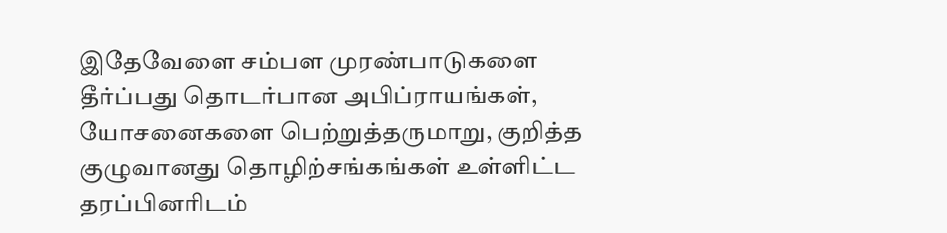இதேவேளை சம்பள முரண்பாடுகளை தீர்ப்பது தொடர்பான அபிப்ராயங்கள், யோசனைகளை பெற்றுத்தருமாறு, குறித்த குழுவானது தொழிற்சங்கங்கள் உள்ளிட்ட தரப்பினரிடம்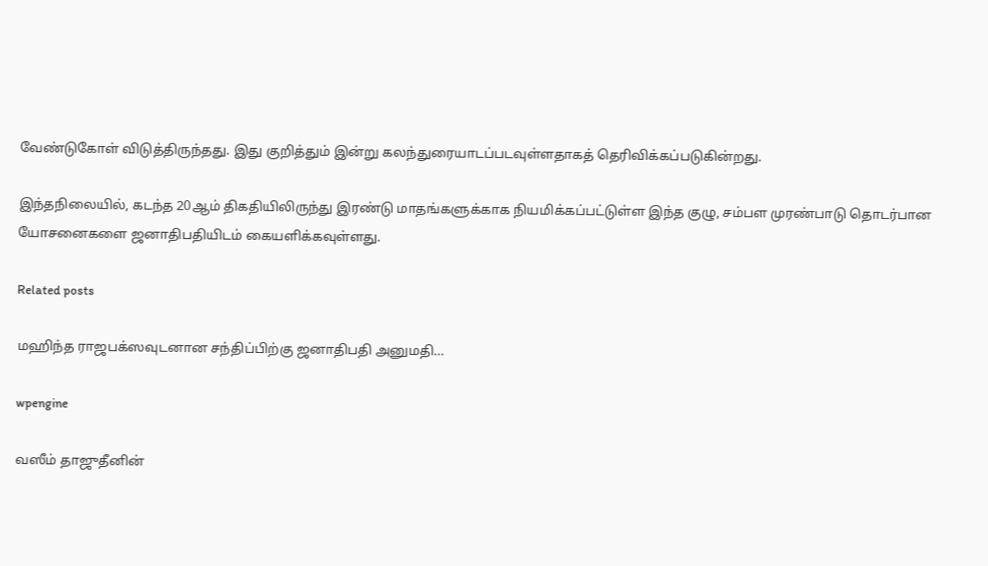வேண்டுகோள் விடுத்திருந்தது. இது குறித்தும் இன்று கலந்துரையாடப்படவுள்ளதாகத் தெரிவிக்கப்படுகின்றது.

இந்தநிலையில், கடந்த 20ஆம் திகதியிலிருந்து இரண்டு மாதங்களுக்காக நியமிக்கப்பட்டுள்ள இந்த குழு, சம்பள முரண்பாடு தொடர்பான யோசனைகளை ஜனாதிபதியிடம் கையளிக்கவுள்ளது.

Related posts

மஹிந்த ராஜபக்ஸவுடனான சந்திப்பிற்கு ஜனாதிபதி அனுமதி…

wpengine

வஸீம் தாஜுதீனின்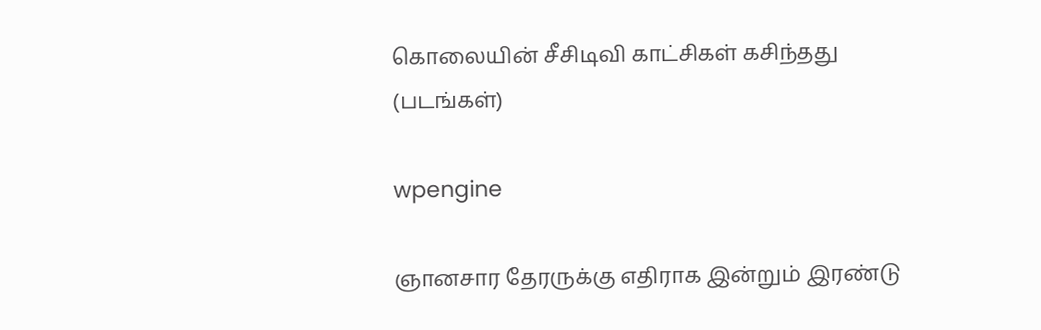கொலையின் சீசிடிவி காட்சிகள் கசிந்தது (படங்கள்)

wpengine

ஞானசார தேரருக்கு எதிராக இன்றும் இரண்டு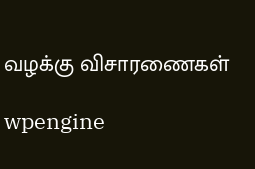வழக்கு விசாரணைகள்

wpengine